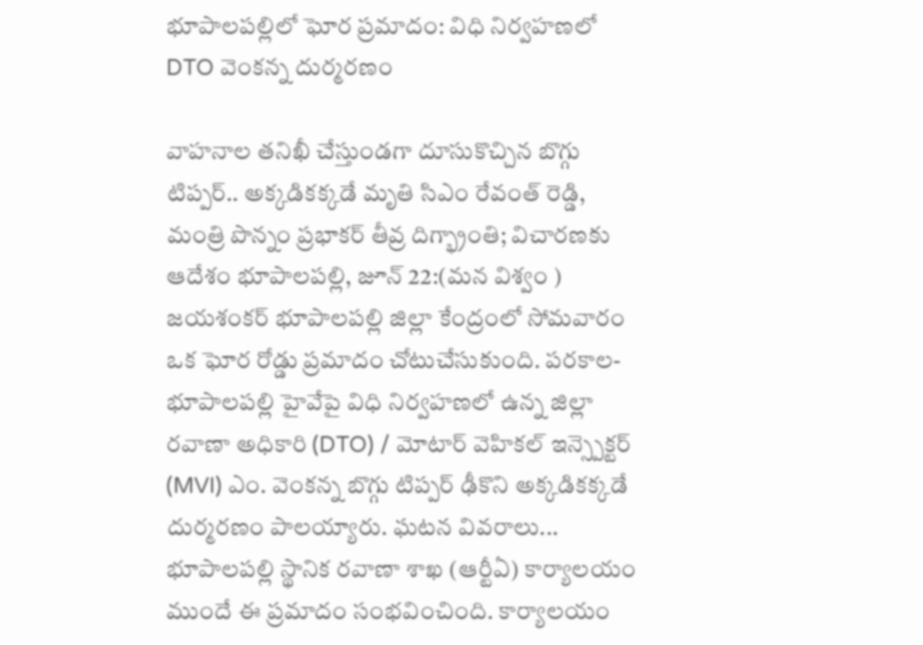భూపాలపల్లిలో ఘోర ప్రమాదం: విధి నిర్వహణలో DTO వెంకన్న దుర్మరణం

వాహనాల తనిఖీ చేస్తుండగా దూసుకొచ్చిన బొగ్గు టిప్పర్.. అక్కడికక్కడే మృతి సిఎం రేవంత్ రెడ్డి, మంత్రి పొన్నం ప్రభాకర్ తీవ్ర దిగ్భ్రాంతి; విచారణకు ఆదేశం భూపాలపల్లి, జూన్ 22:(మన విశ్వం ) జయశంకర్ భూపాలపల్లి జిల్లా కేంద్రంలో సోమవారం ఒక ఘోర రోడ్డు ప్రమాదం చోటుచేసుకుంది. పరకాల-భూపాలపల్లి హైవేపై విధి నిర్వహణలో ఉన్న జిల్లా రవాణా అధికారి (DTO) / మోటార్ వెహికల్ ఇన్స్పెక్టర్ (MVI) ఎం. వెంకన్న బొగ్గు టిప్పర్ ఢీకొని అక్కడికక్కడే దుర్మరణం పాలయ్యారు. ఘటన వివరాలు... భూపాలపల్లి స్థానిక రవాణా శాఖ (ఆర్టీఏ) కార్యాలయం ముందే ఈ ప్రమాదం సంభవించింది. కార్యాలయం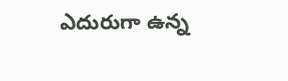ఎదురుగా ఉన్న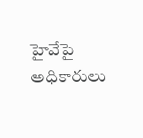హైవేపై అధికారులు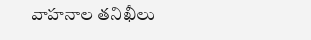వాహనాల తనిఖీలు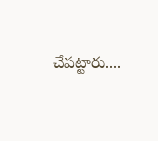చేపట్టారు....